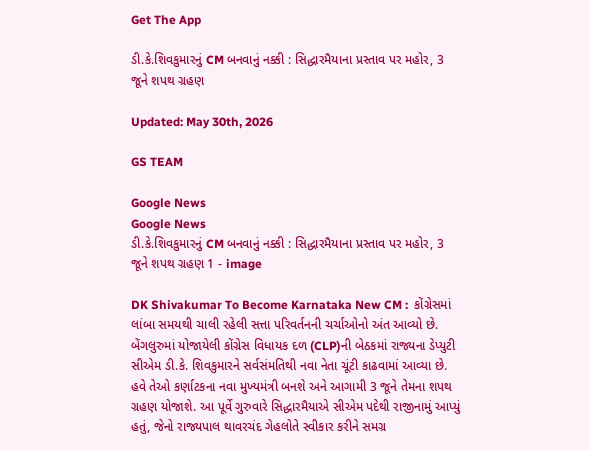Get The App

ડી.કે.શિવકુમારનું CM બનવાનું નક્કી : સિદ્ધારમૈયાના પ્રસ્તાવ પર મહોર, 3 જૂને શપથ ગ્રહણ

Updated: May 30th, 2026

GS TEAM

Google News
Google News
ડી.કે.શિવકુમારનું CM બનવાનું નક્કી : સિદ્ધારમૈયાના પ્રસ્તાવ પર મહોર, 3 જૂને શપથ ગ્રહણ 1 - image

DK Shivakumar To Become Karnataka New CM :  કોંગ્રેસમાં લાંબા સમયથી ચાલી રહેલી સત્તા પરિવર્તનની ચર્ચાઓનો અંત આવ્યો છે. બેંગલુરુમાં યોજાયેલી કોંગ્રેસ વિધાયક દળ (CLP)ની બેઠકમાં રાજ્યના ડેપ્યુટી સીએમ ડી.કે. શિવકુમારને સર્વસંમતિથી નવા નેતા ચૂંટી કાઢવામાં આવ્યા છે. હવે તેઓ કર્ણાટકના નવા મુખ્યમંત્રી બનશે અને આગામી 3 જૂને તેમના શપથ ગ્રહણ યોજાશે. આ પૂર્વે ગુરુવારે સિદ્ધારમૈયાએ સીએમ પદેથી રાજીનામું આપ્યું હતું, જેનો રાજ્યપાલ થાવરચંદ ગેહલોતે સ્વીકાર કરીને સમગ્ર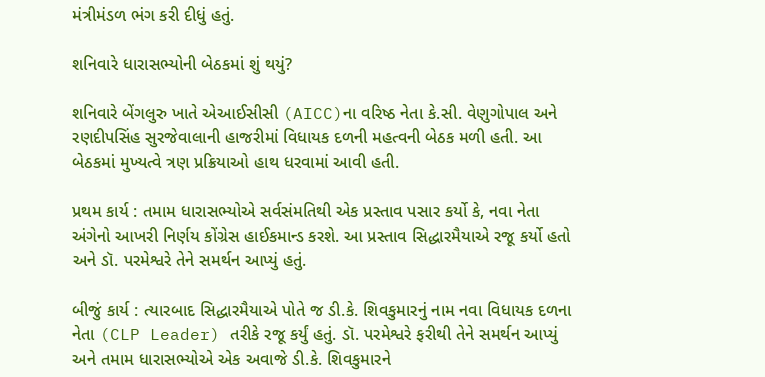મંત્રીમંડળ ભંગ કરી દીધું હતું.

શનિવારે ધારાસભ્યોની બેઠકમાં શું થયું?

શનિવારે બેંગલુરુ ખાતે એઆઈસીસી (AICC)ના વરિષ્ઠ નેતા કે.સી. વેણુગોપાલ અને રણદીપસિંહ સુરજેવાલાની હાજરીમાં વિધાયક દળની મહત્વની બેઠક મળી હતી. આ બેઠકમાં મુખ્યત્વે ત્રણ પ્રક્રિયાઓ હાથ ધરવામાં આવી હતી.

પ્રથમ કાર્ય : તમામ ધારાસભ્યોએ સર્વસંમતિથી એક પ્રસ્તાવ પસાર કર્યો કે, નવા નેતા અંગેનો આખરી નિર્ણય કોંગ્રેસ હાઈકમાન્ડ કરશે. આ પ્રસ્તાવ સિદ્ધારમૈયાએ રજૂ કર્યો હતો અને ડૉ. પરમેશ્વરે તેને સમર્થન આપ્યું હતું.

બીજું કાર્ય : ત્યારબાદ સિદ્ધારમૈયાએ પોતે જ ડી.કે. શિવકુમારનું નામ નવા વિધાયક દળના નેતા (CLP Leader) તરીકે રજૂ કર્યું હતું. ડૉ. પરમેશ્વરે ફરીથી તેને સમર્થન આપ્યું અને તમામ ધારાસભ્યોએ એક અવાજે ડી.કે. શિવકુમારને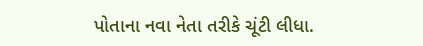પોતાના નવા નેતા તરીકે ચૂંટી લીધા.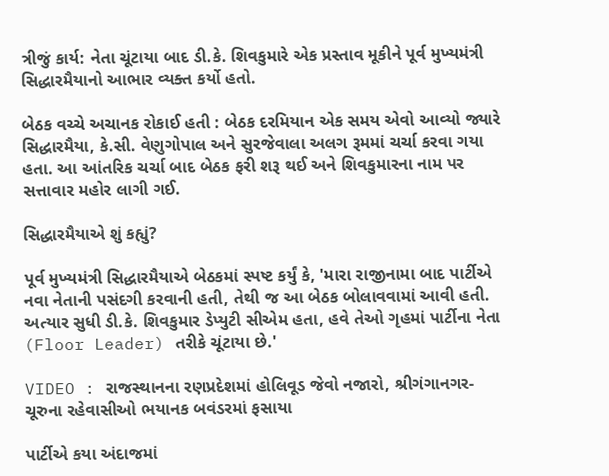ત્રીજું કાર્ય: નેતા ચૂંટાયા બાદ ડી.કે. શિવકુમારે એક પ્રસ્તાવ મૂકીને પૂર્વ મુખ્યમંત્રી સિદ્ધારમૈયાનો આભાર વ્યક્ત કર્યો હતો.

બેઠક વચ્ચે અચાનક રોકાઈ હતી : બેઠક દરમિયાન એક સમય એવો આવ્યો જ્યારે સિદ્ધારમૈયા, કે.સી. વેણુગોપાલ અને સુરજેવાલા અલગ રૂમમાં ચર્ચા કરવા ગયા હતા. આ આંતરિક ચર્ચા બાદ બેઠક ફરી શરૂ થઈ અને શિવકુમારના નામ પર સત્તાવાર મહોર લાગી ગઈ.

સિદ્ધારમૈયાએ શું કહ્યું?

પૂર્વ મુખ્યમંત્રી સિદ્ધારમૈયાએ બેઠકમાં સ્પષ્ટ કર્યું કે, 'મારા રાજીનામા બાદ પાર્ટીએ નવા નેતાની પસંદગી કરવાની હતી, તેથી જ આ બેઠક બોલાવવામાં આવી હતી. અત્યાર સુધી ડી.કે. શિવકુમાર ડેપ્યુટી સીએમ હતા, હવે તેઓ ગૃહમાં પાર્ટીના નેતા (Floor Leader) તરીકે ચૂંટાયા છે.'

VIDEO : રાજસ્થાનના રણપ્રદેશમાં હોલિવૂડ જેવો નજારો, શ્રીગંગાનગર-ચૂરુના રહેવાસીઓ ભયાનક બવંડરમાં ફસાયા

પાર્ટીએ કયા અંદાજમાં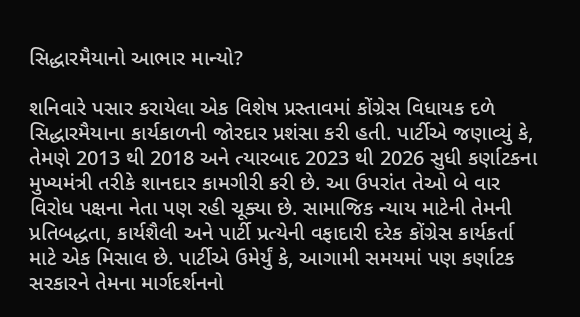સિદ્ધારમૈયાનો આભાર માન્યો?

શનિવારે પસાર કરાયેલા એક વિશેષ પ્રસ્તાવમાં કોંગ્રેસ વિધાયક દળે સિદ્ધારમૈયાના કાર્યકાળની જોરદાર પ્રશંસા કરી હતી. પાર્ટીએ જણાવ્યું કે, તેમણે 2013 થી 2018 અને ત્યારબાદ 2023 થી 2026 સુધી કર્ણાટકના મુખ્યમંત્રી તરીકે શાનદાર કામગીરી કરી છે. આ ઉપરાંત તેઓ બે વાર વિરોધ પક્ષના નેતા પણ રહી ચૂક્યા છે. સામાજિક ન્યાય માટેની તેમની પ્રતિબદ્ધતા, કાર્યશૈલી અને પાર્ટી પ્રત્યેની વફાદારી દરેક કોંગ્રેસ કાર્યકર્તા માટે એક મિસાલ છે. પાર્ટીએ ઉમેર્યું કે, આગામી સમયમાં પણ કર્ણાટક સરકારને તેમના માર્ગદર્શનનો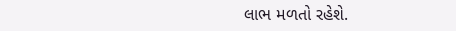લાભ મળતો રહેશે.